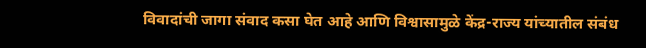विवादांची जागा संवाद कसा घेत आहे आणि विश्वासामुळे केंद्र-राज्य यांच्यातील संबंध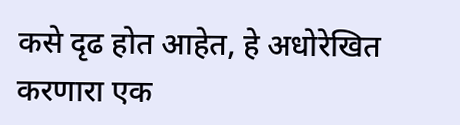कसे दृढ होत आहेत, हे अधोरेखित करणारा एक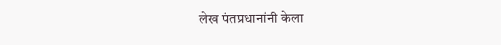लेख पंतप्रधानांनी केला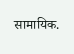सामायिक.